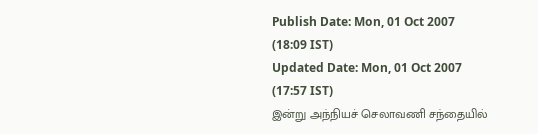Publish Date: Mon, 01 Oct 2007 (18:09 IST)
Updated Date: Mon, 01 Oct 2007 (17:57 IST)
இன்று அந்நியச் செலாவணி சந்தையில்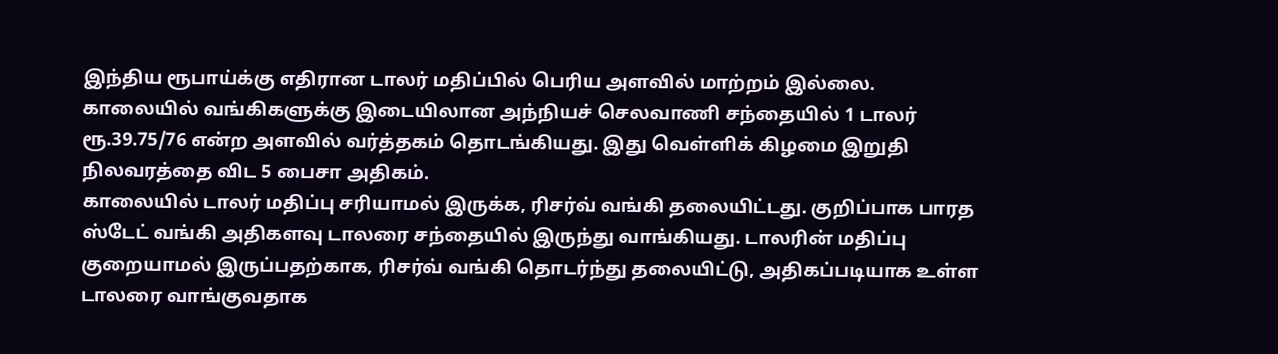இந்திய ரூபாய்க்கு எதிரான டாலர் மதிப்பில் பெரிய அளவில் மாற்றம் இல்லை.
காலையில் வங்கிகளுக்கு இடையிலான அந்நியச் செலவாணி சந்தையில் 1 டாலர் ரூ.39.75/76 என்ற அளவில் வர்த்தகம் தொடங்கியது. இது வெள்ளிக் கிழமை இறுதி நிலவரத்தை விட 5 பைசா அதிகம்.
காலையில் டாலர் மதிப்பு சரியாமல் இருக்க, ரிசர்வ் வங்கி தலையிட்டது. குறிப்பாக பாரத ஸ்டேட் வங்கி அதிகளவு டாலரை சந்தையில் இருந்து வாங்கியது. டாலரின் மதிப்பு குறையாமல் இருப்பதற்காக, ரிசர்வ் வங்கி தொடர்ந்து தலையிட்டு, அதிகப்படியாக உள்ள டாலரை வாங்குவதாக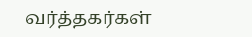வர்த்தகர்கள்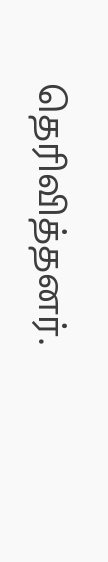தெரிவித்தனர்.